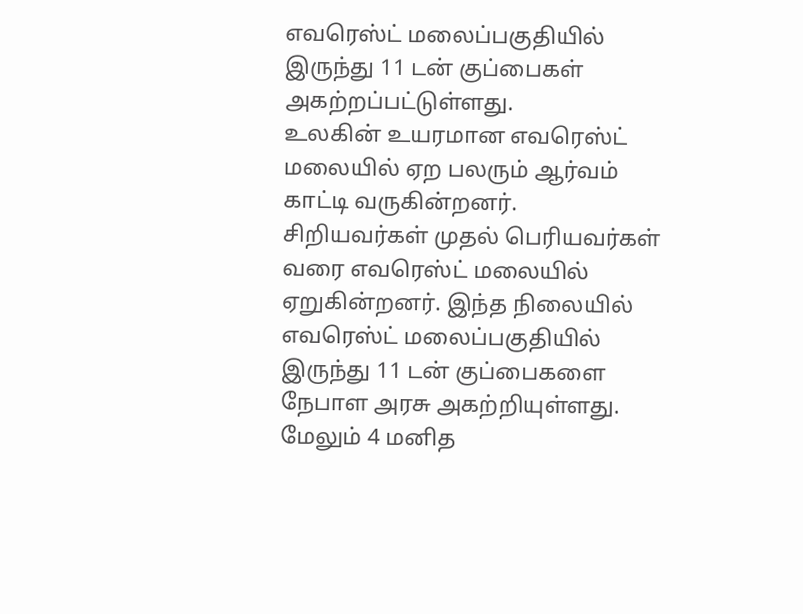எவரெஸ்ட் மலைப்பகுதியில் இருந்து 11 டன் குப்பைகள் அகற்றப்பட்டுள்ளது.
உலகின் உயரமான எவரெஸ்ட் மலையில் ஏற பலரும் ஆர்வம் காட்டி வருகின்றனர். சிறியவர்கள் முதல் பெரியவர்கள் வரை எவரெஸ்ட் மலையில் ஏறுகின்றனர். இந்த நிலையில் எவரெஸ்ட் மலைப்பகுதியில் இருந்து 11 டன் குப்பைகளை நேபாள அரசு அகற்றியுள்ளது.
மேலும் 4 மனித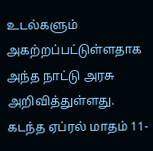உடல்களும் அகற்றப்பட்டுள்ளதாக அந்த நாட்டு அரசு அறிவித்துள்ளது. கடந்த ஏப்ரல் மாதம் 11-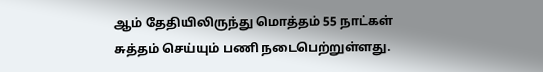ஆம் தேதியிலிருந்து மொத்தம் 55 நாட்கள் சுத்தம் செய்யும் பணி நடைபெற்றுள்ளது.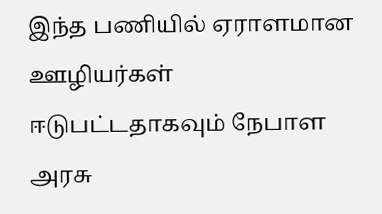இந்த பணியில் ஏராளமான ஊழியர்கள் ஈடுபட்டதாகவும் நேபாள அரசு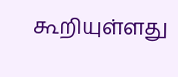கூறியுள்ளது